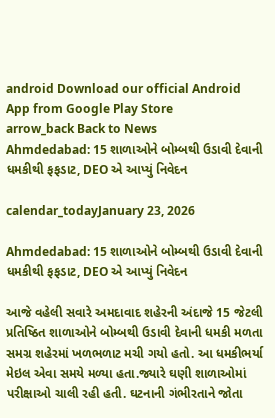android Download our official Android App from Google Play Store
arrow_back Back to News
Ahmdedabad: 15 શાળાઓને બોમ્બથી ઉડાવી દેવાની ધમકીથી ફફડાટ, DEO એ આપ્યું નિવેદન

calendar_todayJanuary 23, 2026

Ahmdedabad: 15 શાળાઓને બોમ્બથી ઉડાવી દેવાની ધમકીથી ફફડાટ, DEO એ આપ્યું નિવેદન

આજે વહેલી સવારે અમદાવાદ શહેરની અંદાજે 15 જેટલી પ્રતિષ્ઠિત શાળાઓને બોમ્બથી ઉડાવી દેવાની ધમકી મળતા સમગ્ર શહેરમાં ખળભળાટ મચી ગયો હતો. આ ધમકીભર્યા મેઇલ એવા સમયે મળ્યા હતા.જ્યારે ઘણી શાળાઓમાં પરીક્ષાઓ ચાલી રહી હતી. ઘટનાની ગંભીરતાને જોતા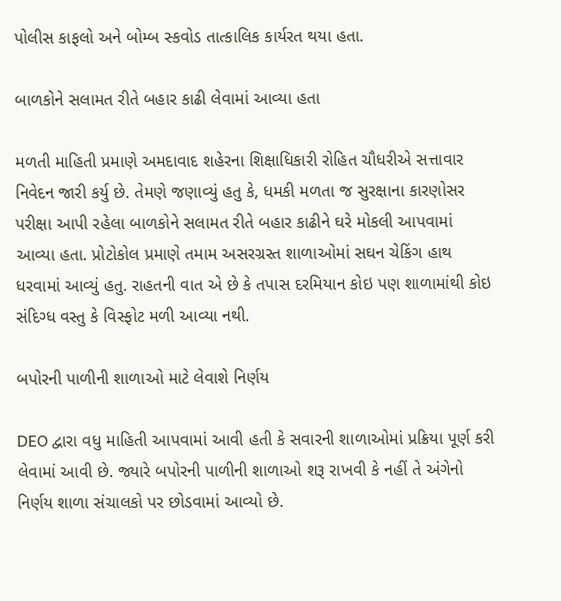પોલીસ કાફલો અને બોમ્બ સ્કવોડ તાત્કાલિક કાર્યરત થયા હતા.

બાળકોને સલામત રીતે બહાર કાઢી લેવામાં આવ્યા હતા

મળતી માહિતી પ્રમાણે અમદાવાદ શહેરના શિક્ષાધિકારી રોહિત ચૌધરીએ સત્તાવાર નિવેદન જારી કર્યુ છે. તેમણે જણાવ્યું હતુ કે, ધમકી મળતા જ સુરક્ષાના કારણોસર પરીક્ષા આપી રહેલા બાળકોને સલામત રીતે બહાર કાઢીને ઘરે મોકલી આપવામાં આવ્યા હતા. પ્રોટોકોલ પ્રમાણે તમામ અસરગ્રસ્ત શાળાઓમાં સઘન ચેકિંગ હાથ ધરવામાં આવ્યું હતુ. રાહતની વાત એ છે કે તપાસ દરમિયાન કોઇ પણ શાળામાંથી કોઇ સંદિગ્ધ વસ્તુ કે વિસ્ફોટ મળી આવ્યા નથી.

બપોરની પાળીની શાળાઓ માટે લેવાશે નિર્ણય

DEO દ્વારા વધુ માહિતી આપવામાં આવી હતી કે સવારની શાળાઓમાં પ્રક્રિયા પૂર્ણ કરી લેવામાં આવી છે. જ્યારે બપોરની પાળીની શાળાઓ શરૂ રાખવી કે નહીં તે અંગેનો નિર્ણય શાળા સંચાલકો પર છોડવામાં આવ્યો છે.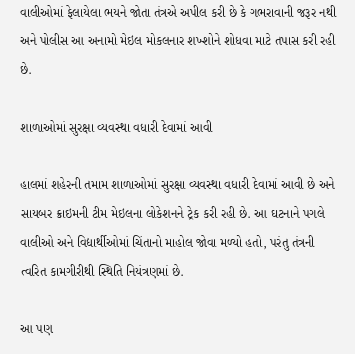વાલીઓમાં ફેલાયેલા ભયને જોતા તંત્રએ અપીલ કરી છે કે ગભરાવાની જરૂર નથી અને પોલીસ આ અનામો મેઇલ મોકલનાર શખ્શોને શોધવા માટે તપાસ કરી રહી છે.

શાળાઓમાં સુરક્ષા વ્યવસ્થા વધારી દેવામાં આવી

હાલમાં શહેરની તમામ શાળાઓમાં સુરક્ષા વ્યવસ્થા વધારી દેવામાં આવી છે અને સાયબર ક્રાઇમની ટીમ મેઇલના લોકેશનને ટ્રેક કરી રહી છે. આ ઘટનાને પગલે વાલીઓ અને વિદ્યાર્થીઓમાં ચિંતાનો માહોલ જોવા મળ્યો હતો, પરંતુ તંત્રની ત્વરિત કામગીરીથી સ્થિતિ નિયંત્રણમાં છે.

આ પણ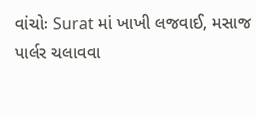વાંચોઃ Surat માં ખાખી લજવાઈ, મસાજ પાર્લર ચલાવવા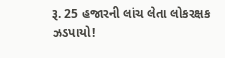રૂ. 25 હજારની લાંચ લેતા લોકરક્ષક ઝડપાયો!